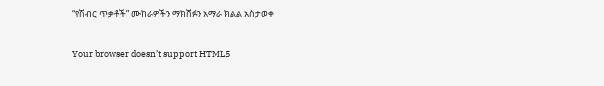“የሽብር ጥቃቶች” ሙከራዎችን ማክሸፉን አማራ ክልል አስታወቀ

Your browser doesn’t support HTML5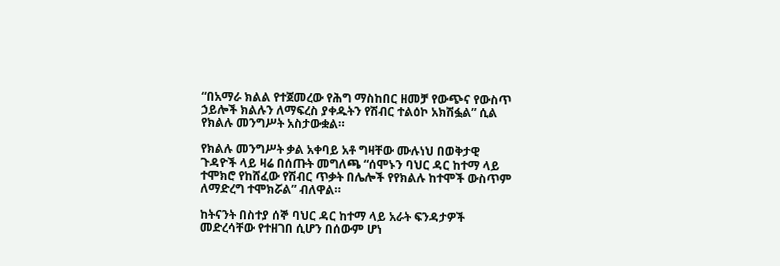“በአማራ ክልል የተጀመረው የሕግ ማስከበር ዘመቻ የውጭና የውስጥ ኃይሎች ክልሉን ለማፍረስ ያቀዱትን የሽብር ተልዕኮ አክሽፏል” ሲል የክልሉ መንግሥት አስታውቋል።

የክልሉ መንግሥት ቃል አቀባይ አቶ ግዛቸው ሙሉነህ በወቅታዊ ጉዳዮች ላይ ዛሬ በሰጡት መግለጫ “ሰሞኑን ባህር ዳር ከተማ ላይ ተሞክሮ የከሸፈው የሽብር ጥቃት በሌሎች የየክልሉ ከተሞች ውስጥም ለማድረግ ተሞክሯል” ብለዋል።

ከትናንት በስተያ ሰኞ ባህር ዳር ከተማ ላይ አራት ፍንዳታዎች መድረሳቸው የተዘገበ ሲሆን በሰውም ሆነ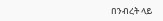በንብረት ላይ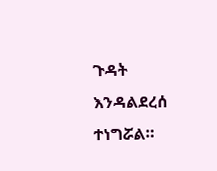ጉዳት እንዳልደረሰ ተነግሯል።